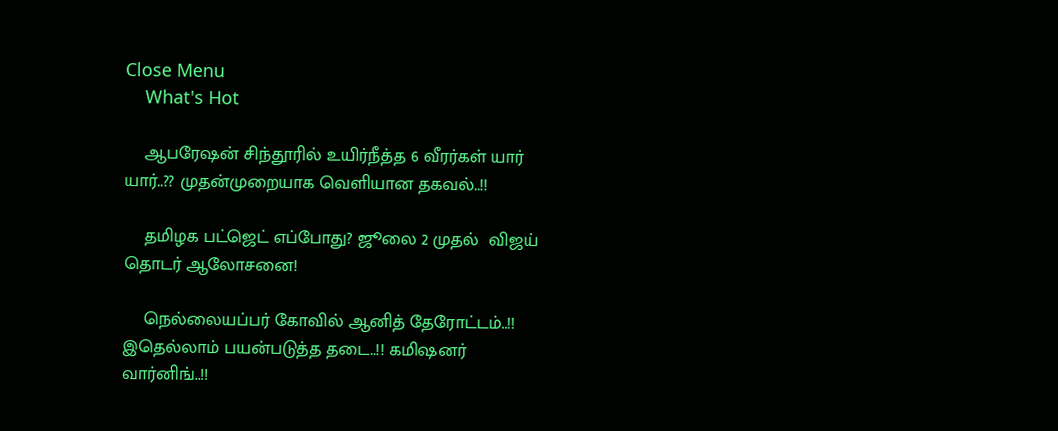Close Menu
    What's Hot

    ஆபரேஷன் சிந்தூரில் உயிர்நீத்த 6 வீரர்கள் யார் யார்..?? முதன்முறையாக வெளியான தகவல்..!!

    தமிழக பட்ஜெட் எப்போது? ஜூலை 2 முதல்  விஜய் தொடர் ஆலோசனை!

    நெல்லையப்பர் கோவில் ஆனித் தேரோட்டம்..!! இதெல்லாம் பயன்படுத்த தடை..!! கமிஷனர் வார்னிங்..!!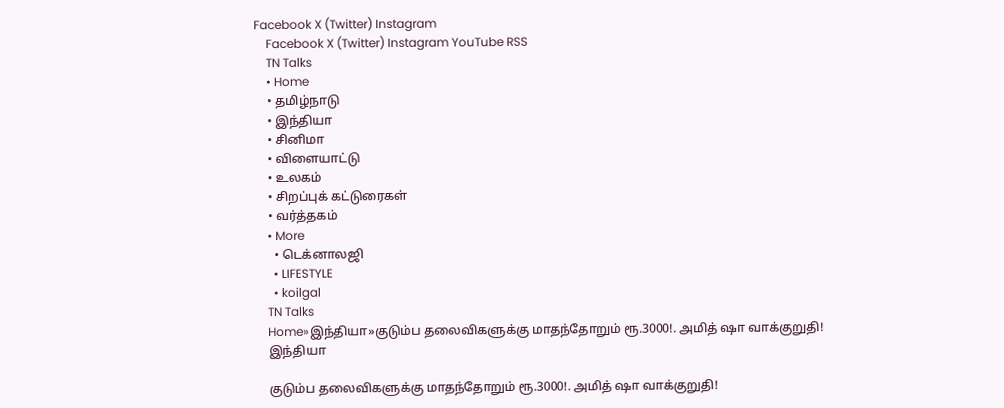Facebook X (Twitter) Instagram
    Facebook X (Twitter) Instagram YouTube RSS
    TN Talks
    • Home
    • தமிழ்நாடு
    • இந்தியா
    • சினிமா
    • விளையாட்டு
    • உலகம்
    • சிறப்புக் கட்டுரைகள்
    • வர்த்தகம்
    • More
      • டெக்னாலஜி
      • LIFESTYLE
      • koilgal
    TN Talks
    Home»இந்தியா»குடும்ப தலைவிகளுக்கு மாதந்தோறும் ரூ.3000!. அமித் ஷா வாக்குறுதி!
    இந்தியா

    குடும்ப தலைவிகளுக்கு மாதந்தோறும் ரூ.3000!. அமித் ஷா வாக்குறுதி!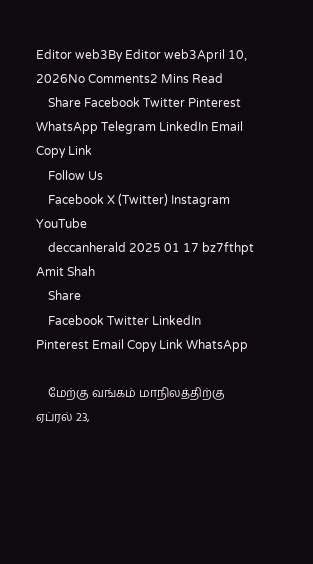Editor web3By Editor web3April 10, 2026No Comments2 Mins Read
    Share Facebook Twitter Pinterest WhatsApp Telegram LinkedIn Email Copy Link
    Follow Us
    Facebook X (Twitter) Instagram YouTube
    deccanherald 2025 01 17 bz7fthpt Amit Shah
    Share
    Facebook Twitter LinkedIn Pinterest Email Copy Link WhatsApp

    மேற்கு வங்கம் மாநிலத்திற்கு ஏப்ரல் 23,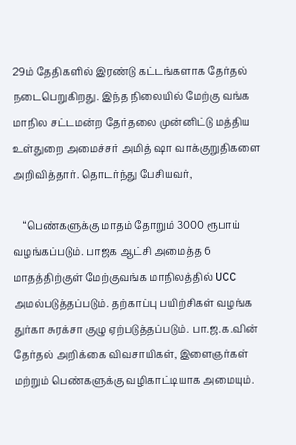29ம் தேதிகளில் இரண்டு கட்டங்களாக தேர்தல் நடைபெறுகிறது. இந்த நிலையில் மேற்கு வங்க மாநில சட்டமன்ற தேர்தலை முன்னிட்டு மத்திய உள்துறை அமைச்சர் அமித் ஷா வாக்குறுதிகளை அறிவித்தார். தொடர்ந்து பேசியவர்,

    “பெண்களுக்கு மாதம் தோறும் 3000 ரூபாய் வழங்கப்படும். பாஜக ஆட்சி அமைத்த 6 மாதத்திற்குள் மேற்குவங்க மாநிலத்தில் UCC அமல்படுத்தப்படும். தற்காப்பு பயிற்சிகள் வழங்க துர்கா சுரக்சா குழு ஏற்படுத்தப்படும். பா.ஜ.க.வின் தேர்தல் அறிக்கை விவசாயிகள், இளைஞர்கள் மற்றும் பெண்களுக்கு வழிகாட்டியாக அமையும்.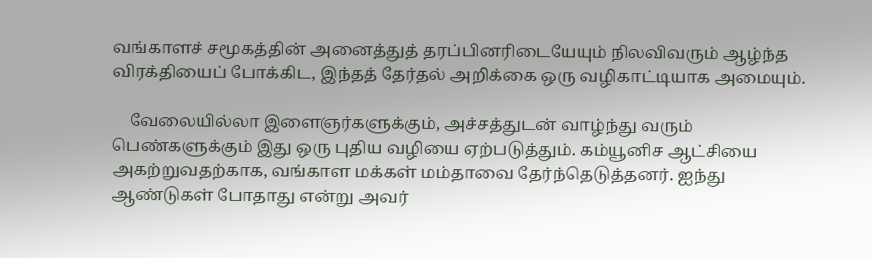வங்காளச் சமூகத்தின் அனைத்துத் தரப்பினரிடையேயும் நிலவிவரும் ஆழ்ந்த விரக்தியைப் போக்கிட, இந்தத் தேர்தல் அறிக்கை ஒரு வழிகாட்டியாக அமையும்.

    வேலையில்லா இளைஞர்களுக்கும், அச்சத்துடன் வாழ்ந்து வரும் பெண்களுக்கும் இது ஒரு புதிய வழியை ஏற்படுத்தும். கம்யூனிச ஆட்சியை அகற்றுவதற்காக, வங்காள மக்கள் மம்தாவை தேர்ந்தெடுத்தனர். ஐந்து ஆண்டுகள் போதாது என்று அவர்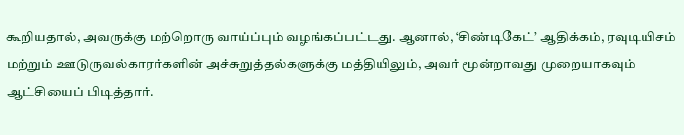கூறியதால், அவருக்கு மற்றொரு வாய்ப்பும் வழங்கப்பட்டது. ஆனால், ‘சிண்டிகேட்’ ஆதிக்கம், ரவுடியிசம் மற்றும் ஊடுருவல்காரர்களின் அச்சுறுத்தல்களுக்கு மத்தியிலும், அவர் மூன்றாவது முறையாகவும் ஆட்சியைப் பிடித்தார்.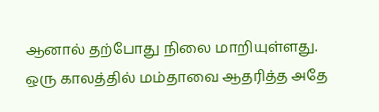ஆனால் தற்போது நிலை மாறியுள்ளது. ஒரு காலத்தில் மம்தாவை ஆதரித்த அதே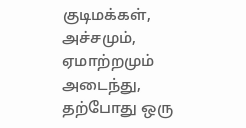குடிமக்கள், அச்சமும், ஏமாற்றமும் அடைந்து, தற்போது ஒரு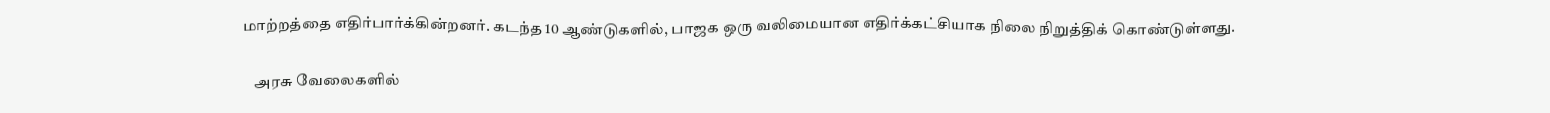மாற்றத்தை எதிர்பார்க்கின்றனர். கடந்த 10 ஆண்டுகளில், பாஜக ஒரு வலிமையான எதிர்க்கட்சியாக நிலை நிறுத்திக் கொண்டுள்ளது.

    அரசு வேலைகளில்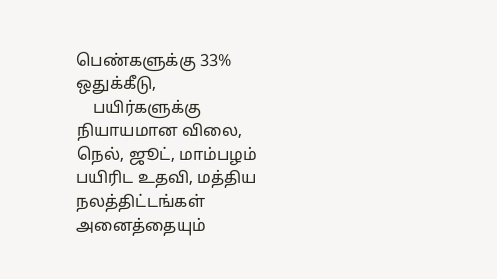பெண்களுக்கு 33% ஒதுக்கீடு,
    பயிர்களுக்கு நியாயமான விலை, நெல், ஜூட், மாம்பழம் பயிரிட உதவி, மத்திய நலத்திட்டங்கள் அனைத்தையும்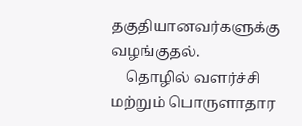தகுதியானவர்களுக்கு வழங்குதல்.
    தொழில் வளர்ச்சி மற்றும் பொருளாதார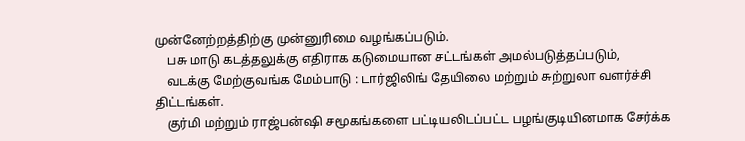முன்னேற்றத்திற்கு முன்னுரிமை வழங்கப்படும்.
    பசு மாடு கடத்தலுக்கு எதிராக கடுமையான சட்டங்கள் அமல்படுத்தப்படும்,
    வடக்கு மேற்குவங்க மேம்பாடு : டார்ஜிலிங் தேயிலை மற்றும் சுற்றுலா வளர்ச்சி திட்டங்கள்.
    குர்மி மற்றும் ராஜ்பன்ஷி சமூகங்களை பட்டியலிடப்பட்ட பழங்குடியினமாக சேர்க்க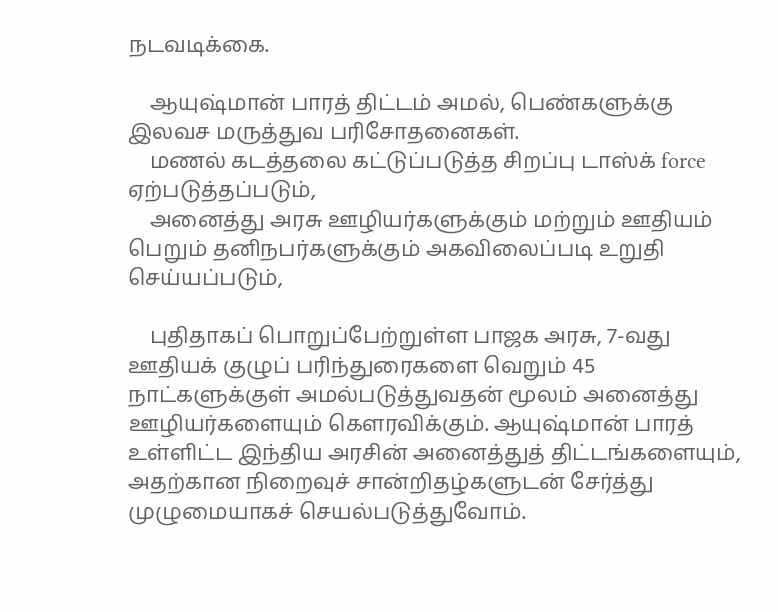நடவடிக்கை.

    ஆயுஷ்மான் பாரத் திட்டம் அமல், பெண்களுக்கு இலவச மருத்துவ பரிசோதனைகள்.
    மணல் கடத்தலை கட்டுப்படுத்த சிறப்பு டாஸ்க் force ஏற்படுத்தப்படும்,
    அனைத்து அரசு ஊழியர்களுக்கும் மற்றும் ஊதியம் பெறும் தனிநபர்களுக்கும் அகவிலைப்படி உறுதி செய்யப்படும்,

    புதிதாகப் பொறுப்பேற்றுள்ள பாஜக அரசு, 7-வது ஊதியக் குழுப் பரிந்துரைகளை வெறும் 45 நாட்களுக்குள் அமல்படுத்துவதன் மூலம் அனைத்து ஊழியர்களையும் கௌரவிக்கும். ஆயுஷ்மான் பாரத் உள்ளிட்ட இந்திய அரசின் அனைத்துத் திட்டங்களையும், அதற்கான நிறைவுச் சான்றிதழ்களுடன் சேர்த்து முழுமையாகச் செயல்படுத்துவோம்.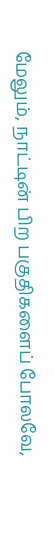மேலும், நாட்டின் பிற பகுதிகளைப் போலவே,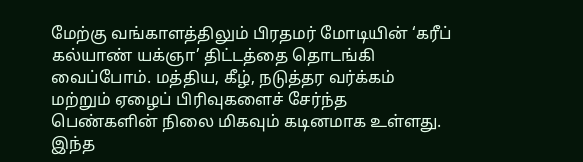மேற்கு வங்காளத்திலும் பிரதமர் மோடியின் ‘கரீப் கல்யாண் யக்ஞா’ திட்டத்தை தொடங்கி வைப்போம். மத்திய, கீழ், நடுத்தர வர்க்கம் மற்றும் ஏழைப் பிரிவுகளைச் சேர்ந்த பெண்களின் நிலை மிகவும் கடினமாக உள்ளது. இந்த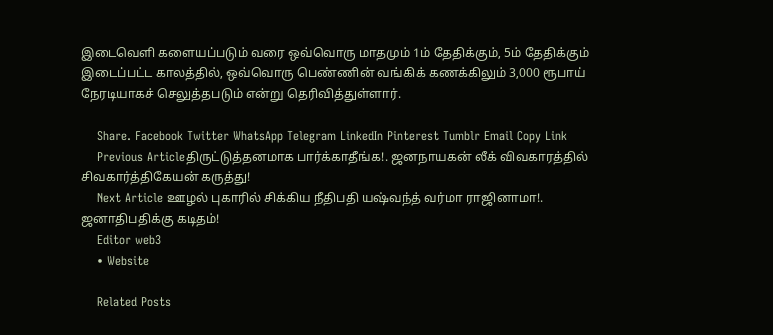இடைவெளி களையப்படும் வரை ஒவ்வொரு மாதமும் 1ம் தேதிக்கும், 5ம் தேதிக்கும் இடைப்பட்ட காலத்தில், ஒவ்வொரு பெண்ணின் வங்கிக் கணக்கிலும் 3,000 ரூபாய் நேரடியாகச் செலுத்தபடும் என்று தெரிவித்துள்ளார்.

    Share. Facebook Twitter WhatsApp Telegram LinkedIn Pinterest Tumblr Email Copy Link
    Previous Articleதிருட்டுத்தனமாக பார்க்காதீங்க!. ஜனநாயகன் லீக் விவகாரத்தில் சிவகார்த்திகேயன் கருத்து!
    Next Article ஊழல் புகாரில் சிக்கிய நீதிபதி யஷ்வந்த் வர்மா ராஜினாமா!. ஜனாதிபதிக்கு கடிதம்!
    Editor web3
    • Website

    Related Posts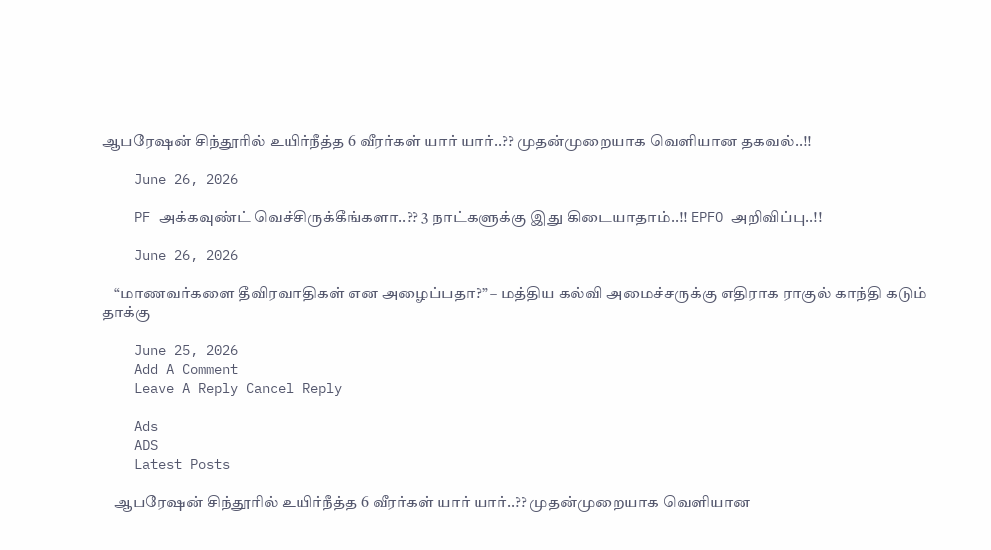ஆபரேஷன் சிந்தூரில் உயிர்நீத்த 6 வீரர்கள் யார் யார்..?? முதன்முறையாக வெளியான தகவல்..!!

    June 26, 2026

    PF அக்கவுண்ட் வெச்சிருக்கீங்களா..?? 3 நாட்களுக்கு இது கிடையாதாம்..!! EPFO அறிவிப்பு..!!

    June 26, 2026

    “மாணவர்களை தீவிரவாதிகள் என அழைப்பதா?” – மத்திய கல்வி அமைச்சருக்கு எதிராக ராகுல் காந்தி கடும் தாக்கு

    June 25, 2026
    Add A Comment
    Leave A Reply Cancel Reply

    Ads
    ADS
    Latest Posts

    ஆபரேஷன் சிந்தூரில் உயிர்நீத்த 6 வீரர்கள் யார் யார்..?? முதன்முறையாக வெளியான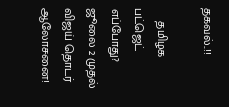தகவல்..!!

    தமிழக பட்ஜெட் எப்போது? ஜூலை 2 முதல்  விஜய் தொடர் ஆலோசனை!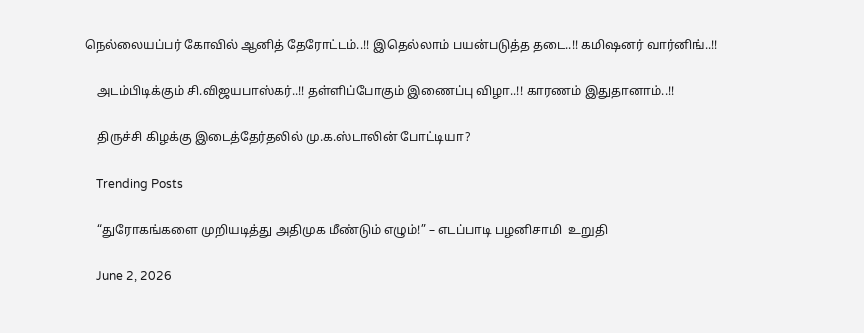நெல்லையப்பர் கோவில் ஆனித் தேரோட்டம்..!! இதெல்லாம் பயன்படுத்த தடை..!! கமிஷனர் வார்னிங்..!!

    அடம்பிடிக்கும் சி.விஜயபாஸ்கர்..!! தள்ளிப்போகும் இணைப்பு விழா..!! காரணம் இதுதானாம்..!!

    திருச்சி கிழக்கு இடைத்தேர்தலில் மு.க.ஸ்டாலின் போட்டியா?

    Trending Posts

    “துரோகங்களை முறியடித்து அதிமுக மீண்டும் எழும்!” – எடப்பாடி பழனிசாமி  உறுதி

    June 2, 2026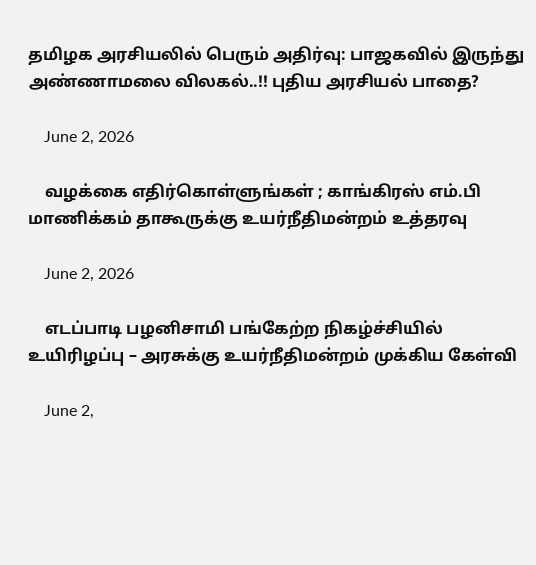தமிழக அரசியலில் பெரும் அதிர்வு: பாஜகவில் இருந்து அண்ணாமலை விலகல்..!! புதிய அரசியல் பாதை?

    June 2, 2026

    வழக்கை எதிர்கொள்ளுங்கள் ; காங்கிரஸ் எம்.பி மாணிக்கம் தாகூருக்கு உயர்நீதிமன்றம் உத்தரவு

    June 2, 2026

    எடப்பாடி பழனிசாமி பங்கேற்ற நிகழ்ச்சியில் உயிரிழப்பு – அரசுக்கு உயர்நீதிமன்றம் முக்கிய கேள்வி

    June 2,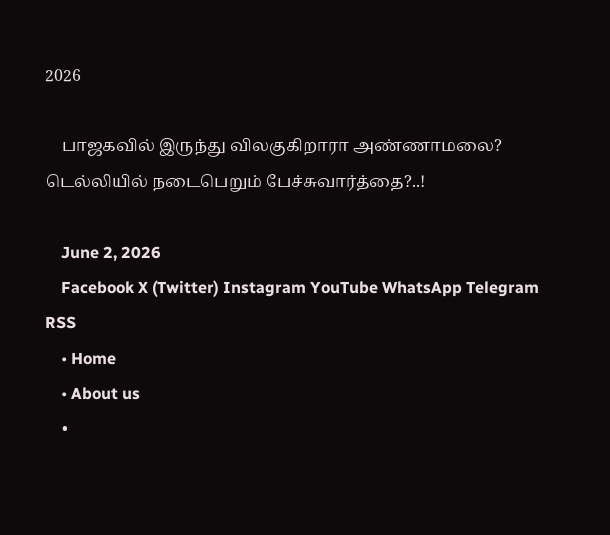2026

    பாஜகவில் இருந்து விலகுகிறாரா அண்ணாமலை? டெல்லியில் நடைபெறும் பேச்சுவார்த்தை?..!

    June 2, 2026
    Facebook X (Twitter) Instagram YouTube WhatsApp Telegram RSS
    • Home
    • About us
    •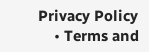Privacy Policy
    • Terms and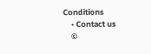Conditions
    • Contact us
    ©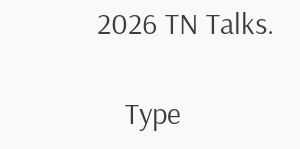2026 TN Talks.

    Type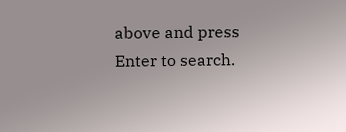above and press Enter to search.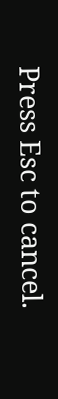Press Esc to cancel.